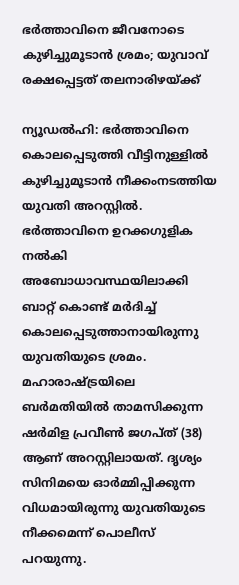ഭർത്താവിനെ ജീവനോടെ കുഴിച്ചുമൂടാൻ ശ്രമം; യുവാവ് രക്ഷപ്പെട്ടത് തലനാരിഴയ്‌ക്ക്

ന്യൂഡൽഹി: ഭർത്താവിനെ കൊലപ്പെടുത്തി വീട്ടിനുള്ളിൽ കുഴിച്ചുമൂടാൻ നീക്കംനടത്തിയ യുവതി അറസ്റ്റിൽ. ഭർത്താവിനെ ഉറക്കഗുളിക നൽകി അബോധാവസ്ഥയിലാക്കി ബാറ്റ് കൊണ്ട് മർദിച്ച് കൊലപ്പെടുത്താനായിരുന്നു യുവതിയുടെ ശ്രമം. മഹാരാഷ്‌ട്രയിലെ ബർമതിയിൽ താമസിക്കുന്ന ഷർമിള പ്രവീൺ ജഗപ്‌ത് (38) ആണ് അറസ്റ്റിലായത്. ദൃശ്യം സിനിമയെ ഓർമ്മിപ്പിക്കുന്ന വിധമായിരുന്നു യുവതിയുടെ നീക്കമെന്ന് പൊലീസ് പറയുന്നു.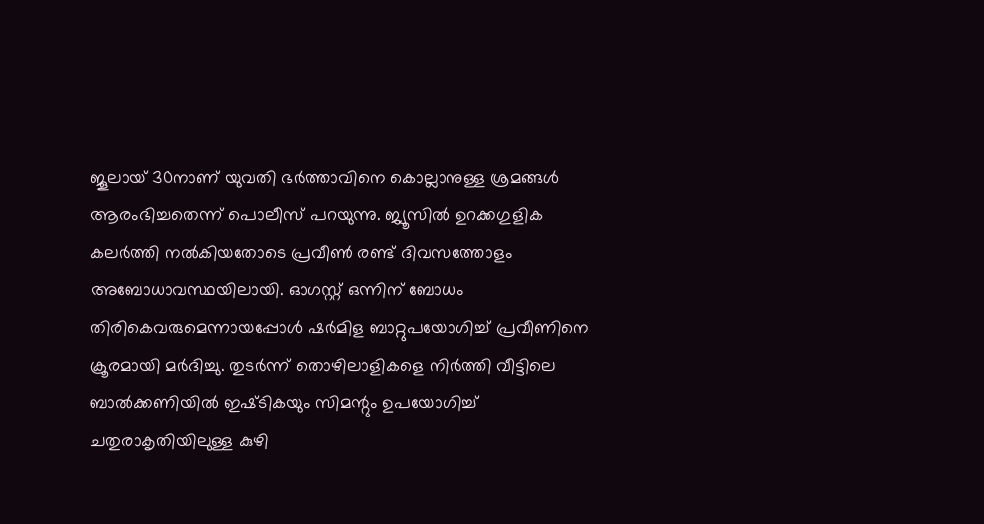ജൂലായ് 30നാണ് യുവതി ഭർത്താവിനെ കൊല്ലാനുള്ള ശ്രമങ്ങൾ ആരംഭിച്ചതെന്ന് പൊലീസ് പറയുന്നു. ജ്യൂസിൽ ഉറക്കഗുളിക കലർത്തി നൽകിയതോടെ പ്രവീൺ രണ്ട് ദിവസത്തോളം അബോധാവസ്ഥയിലായി. ഓഗസ്റ്റ് ഒന്നിന് ബോധം തിരികെവരുമെന്നായപ്പോൾ ഷർമിള ബാറ്റുപയോഗിച്ച് പ്രവീണിനെ ക്രൂരമായി മർദിച്ചു. തുടർന്ന് തൊഴിലാളികളെ നിർത്തി വീട്ടിലെ ബാൽക്കണിയിൽ ഇഷ്‌ടികയും സിമന്റും ഉപയോഗിച്ച് ചതുരാകൃതിയിലുള്ള കുഴി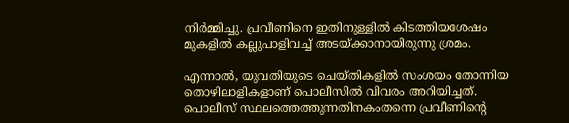നിർമ്മിച്ചു. പ്രവീണിനെ ഇതിനുള്ളിൽ കിടത്തിയശേഷം മുകളിൽ കല്ലുപാളിവച്ച് അടയ്‌ക്കാനായിരുന്നു ശ്രമം.

എന്നാൽ, യുവതിയുടെ ചെയ്‌തികളിൽ സംശയം തോന്നിയ തൊഴിലാളികളാണ് പൊലീസിൽ വിവരം അറിയിച്ചത്. പൊലീസ് സ്ഥലത്തെത്തുന്നതിനകംതന്നെ പ്രവീണിന്റെ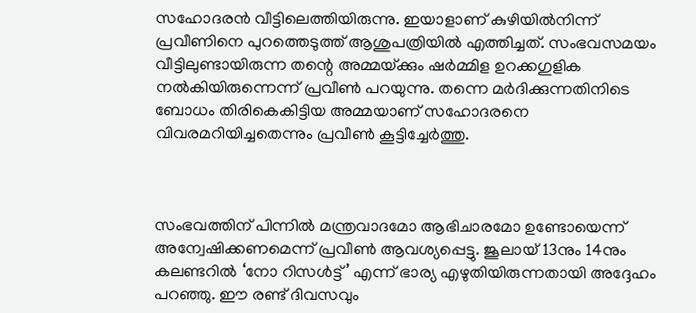സഹോദരൻ വീട്ടിലെത്തിയിരുന്നു. ഇയാളാണ് കുഴിയിൽനിന്ന് പ്രവീണിനെ പുറത്തെടുത്ത് ആശുപത്രിയിൽ എത്തിച്ചത്. സംഭവസമയം വീട്ടിലുണ്ടായിരുന്ന തന്റെ അമ്മയ്‌ക്കും ഷർമ്മിള ഉറക്കഗുളിക നൽകിയിരുന്നെന്ന് പ്രവീൺ പറയുന്നു. തന്നെ മർദിക്കുന്നതിനിടെ ബോധം തിരികെകിട്ടിയ അമ്മയാണ് സഹോദരനെ വിവരമറിയിച്ചതെന്നും പ്രവീൺ കൂട്ടിച്ചേർത്തു.



സംഭവത്തിന് പിന്നിൽ മന്ത്രവാദമോ ആഭിചാരമോ ഉണ്ടോയെന്ന് അന്വേഷിക്കണമെന്ന് പ്രവീൺ ആവശ്യപ്പെട്ടു. ജൂലായ് 13നും 14നും കലണ്ടറിൽ ‘നോ റിസൾട്ട്’ എന്ന് ഭാര്യ എഴുതിയിരുന്നതായി അദ്ദേഹം പറഞ്ഞു. ഈ രണ്ട് ദിവസവും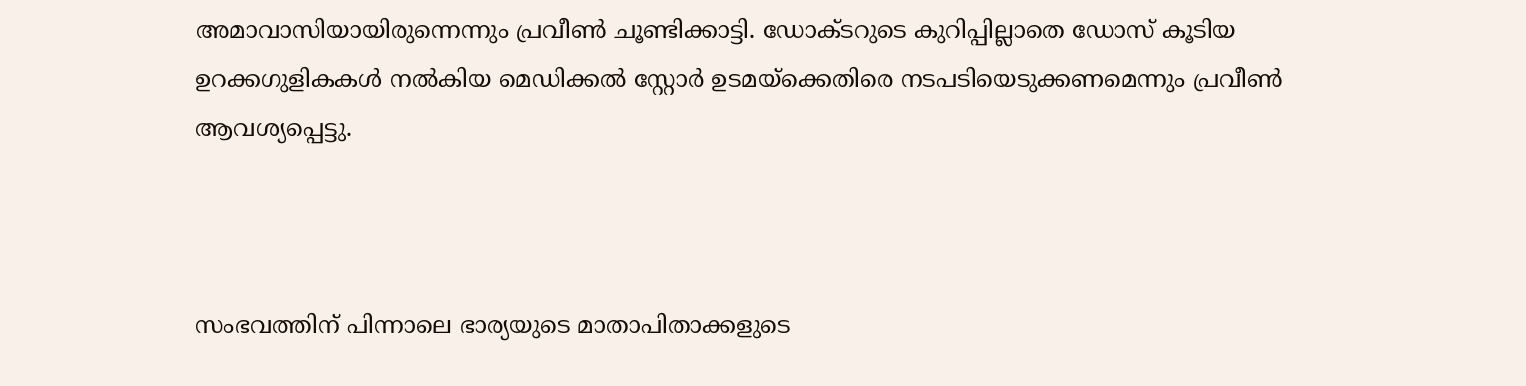അമാവാസിയായിരുന്നെന്നും പ്രവീൺ ചൂണ്ടിക്കാട്ടി. ഡോക്‌ടറുടെ കുറിപ്പില്ലാതെ ഡോസ് കൂടിയ ഉറക്കഗുളികകൾ നൽകിയ മെഡ‌ിക്കൽ സ്റ്റോർ ഉടമയ്‌ക്കെതിരെ നടപടിയെടുക്കണമെന്നും പ്രവീൺ ആവശ്യപ്പെട്ടു.



സംഭവത്തിന് പിന്നാലെ ഭാര്യയുടെ മാതാപിതാക്കളുടെ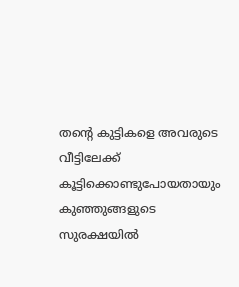തന്റെ കുട്ടികളെ അവരുടെ വീട്ടിലേക്ക് കൂട്ടിക്കൊണ്ടുപോയതായും കുഞ്ഞുങ്ങളുടെ സുരക്ഷയിൽ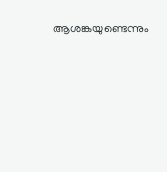ആശങ്കയുണ്ടെന്നും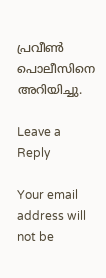പ്രവീൺ പൊലീസിനെ അറിയിച്ചു.

Leave a Reply

Your email address will not be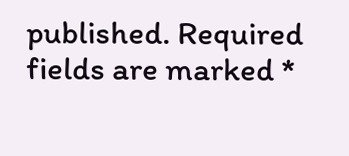published. Required fields are marked *